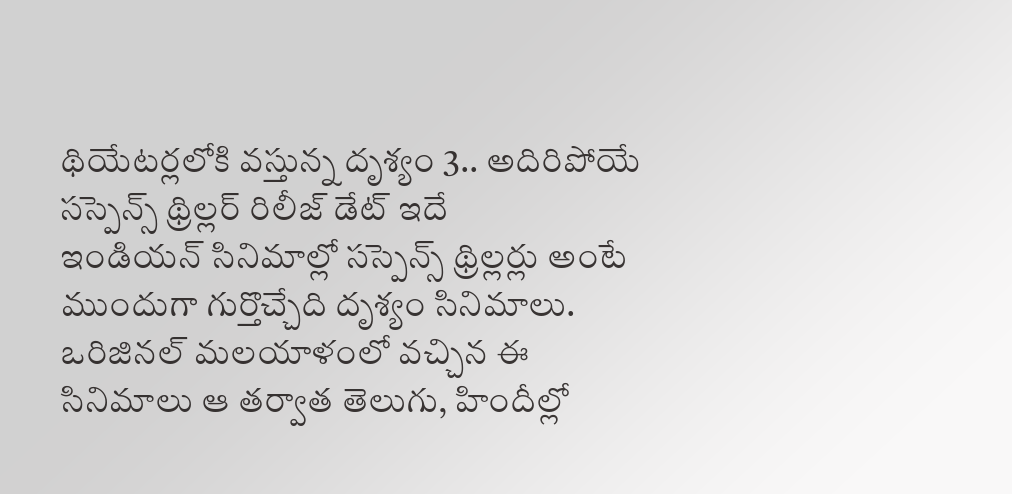థియేటర్లలోకి వస్తున్న దృశ్యం 3.. అదిరిపోయే సస్పెన్స్ థ్రిల్లర్ రిలీజ్ డేట్ ఇదే
ఇండియన్ సినిమాల్లో సస్పెన్స్ థ్రిల్లర్లు అంటే ముందుగా గుర్తొచ్చేది దృశ్యం సినిమాలు. ఒరిజినల్ మలయాళంలో వచ్చిన ఈ సినిమాలు ఆ తర్వాత తెలుగు, హిందీల్లో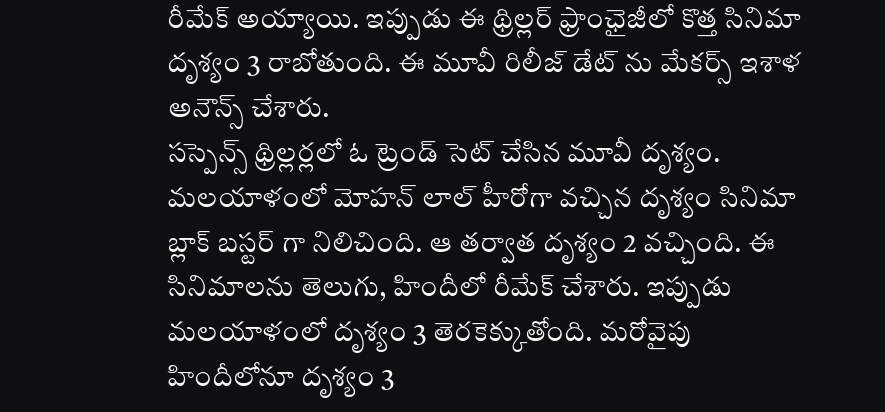రీమేక్ అయ్యాయి. ఇప్పుడు ఈ థ్రిల్లర్ ఫ్రాంఛైజీలో కొత్త సినిమా దృశ్యం 3 రాబోతుంది. ఈ మూవీ రిలీజ్ డేట్ ను మేకర్స్ ఇశాళ అనౌన్స్ చేశారు.
సస్పెన్స్ థ్రిల్లర్లలో ఓ ట్రెండ్ సెట్ చేసిన మూవీ దృశ్యం. మలయాళంలో మోహన్ లాల్ హీరోగా వచ్చిన దృశ్యం సినిమా బ్లాక్ బస్టర్ గా నిలిచింది. ఆ తర్వాత దృశ్యం 2 వచ్చింది. ఈ సినిమాలను తెలుగు, హిందీలో రీమేక్ చేశారు. ఇప్పుడు మలయాళంలో దృశ్యం 3 తెరకెక్కుతోంది. మరోవైపు హిందీలోనూ దృశ్యం 3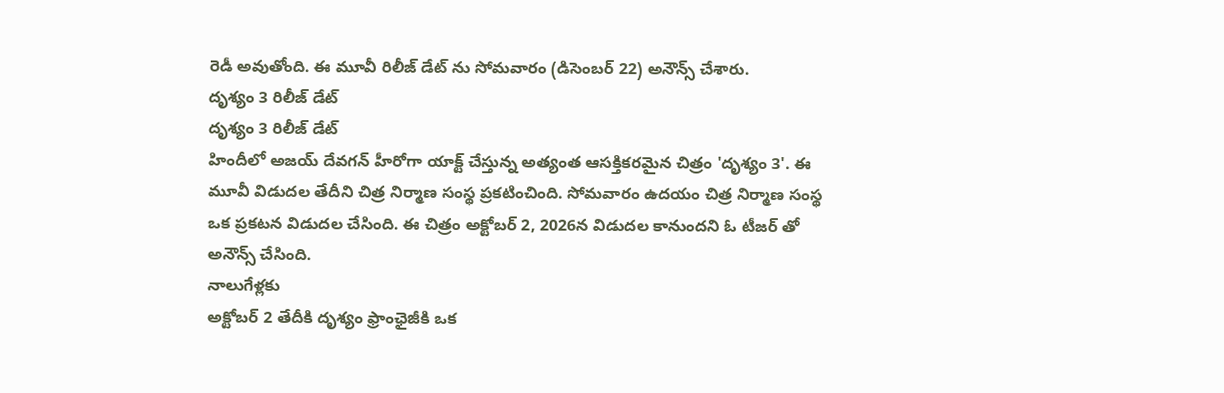రెడీ అవుతోంది. ఈ మూవీ రిలీజ్ డేట్ ను సోమవారం (డిసెంబర్ 22) అనౌన్స్ చేశారు.
దృశ్యం 3 రిలీజ్ డేట్
దృశ్యం 3 రిలీజ్ డేట్
హిందీలో అజయ్ దేవగన్ హీరోగా యాక్ట్ చేస్తున్న అత్యంత ఆసక్తికరమైన చిత్రం 'దృశ్యం 3'. ఈ మూవీ విడుదల తేదీని చిత్ర నిర్మాణ సంస్థ ప్రకటించింది. సోమవారం ఉదయం చిత్ర నిర్మాణ సంస్థ ఒక ప్రకటన విడుదల చేసింది. ఈ చిత్రం అక్టోబర్ 2, 2026న విడుదల కానుందని ఓ టీజర్ తో అనౌన్స్ చేసింది.
నాలుగేళ్లకు
అక్టోబర్ 2 తేదీకి దృశ్యం ఫ్రాంఛైజీకి ఒక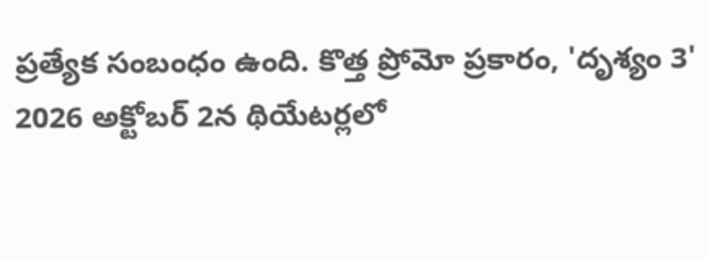ప్రత్యేక సంబంధం ఉంది. కొత్త ప్రోమో ప్రకారం, 'దృశ్యం 3' 2026 అక్టోబర్ 2న థియేటర్లలో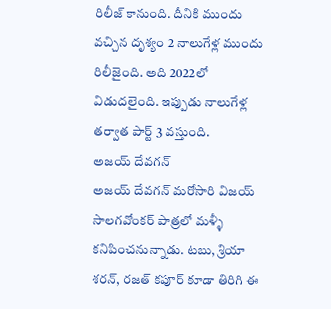రిలీజ్ కానుంది. దీనికి ముందు వచ్చిన దృశ్యం 2 నాలుగేళ్ల ముందు రిలీజైంది. అది 2022లో విడుదలైంది. ఇప్పుడు నాలుగేళ్ల తర్వాత పార్ట్ 3 వస్తుంది.
అజయ్ దేవగన్
అజయ్ దేవగన్ మరోసారి విజయ్ సాలగవోంకర్ పాత్రలో మళ్ళీ కనిపించనున్నాడు. టబు, శ్రియా శరన్, రజత్ కపూర్ కూడా తిరిగి ఈ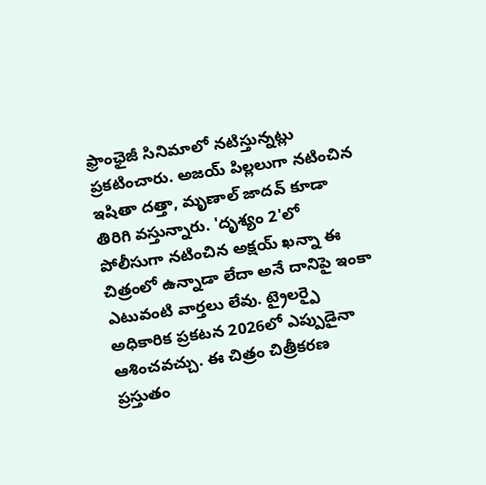ఫ్రాంఛైజీ సినిమాలో నటిస్తున్నట్లు ప్రకటించారు. అజయ్ పిల్లలుగా నటించిన ఇషితా దత్తా, మృణాల్ జాదవ్ కూడా తిరిగి వస్తున్నారు. 'దృశ్యం 2'లో పోలీసుగా నటించిన అక్షయ్ ఖన్నా ఈ చిత్రంలో ఉన్నాడా లేదా అనే దానిపై ఇంకా ఎటువంటి వార్తలు లేవు. ట్రైలర్పై అధికారిక ప్రకటన 2026లో ఎప్పుడైనా ఆశించవచ్చు. ఈ చిత్రం చిత్రీకరణ ప్రస్తుతం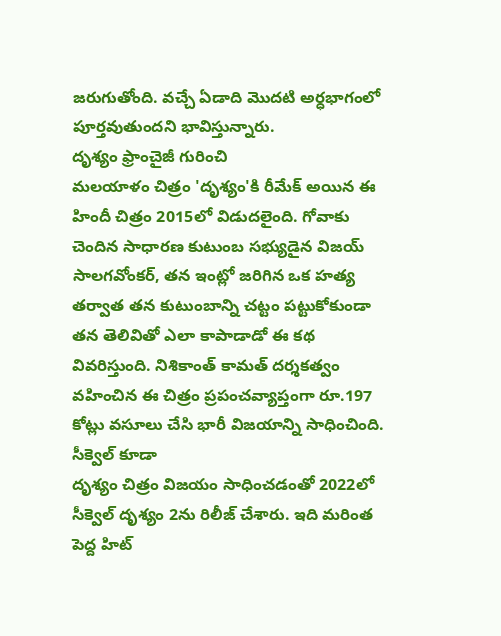జరుగుతోంది. వచ్చే ఏడాది మొదటి అర్ధభాగంలో పూర్తవుతుందని భావిస్తున్నారు.
దృశ్యం ఫ్రాంచైజీ గురించి
మలయాళం చిత్రం 'దృశ్యం'కి రీమేక్ అయిన ఈ హిందీ చిత్రం 2015లో విడుదలైంది. గోవాకు చెందిన సాధారణ కుటుంబ సభ్యుడైన విజయ్ సాలగవోంకర్, తన ఇంట్లో జరిగిన ఒక హత్య తర్వాత తన కుటుంబాన్ని చట్టం పట్టుకోకుండా తన తెలివితో ఎలా కాపాడాడో ఈ కథ వివరిస్తుంది. నిశికాంత్ కామత్ దర్శకత్వం వహించిన ఈ చిత్రం ప్రపంచవ్యాప్తంగా రూ.197 కోట్లు వసూలు చేసి భారీ విజయాన్ని సాధించింది.
సీక్వెల్ కూడా
దృశ్యం చిత్రం విజయం సాధించడంతో 2022లో సీక్వెల్ దృశ్యం 2ను రిలీజ్ చేశారు. ఇది మరింత పెద్ద హిట్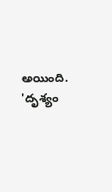అయింది. 'దృశ్యం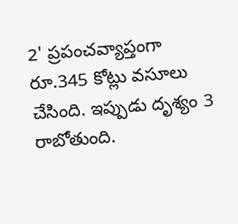2' ప్రపంచవ్యాప్తంగా రూ.345 కోట్లు వసూలు చేసింది. ఇప్పుడు దృశ్యం 3 రాబోతుంది.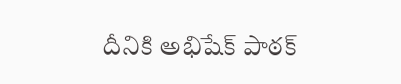దీనికి అభిషేక్ పాఠక్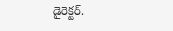డైరెక్టర్.